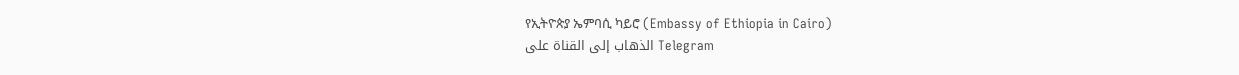የኢትዮጵያ ኤምባሲ ካይሮ (Embassy of Ethiopia in Cairo)
الذهاب إلى القناة على Telegram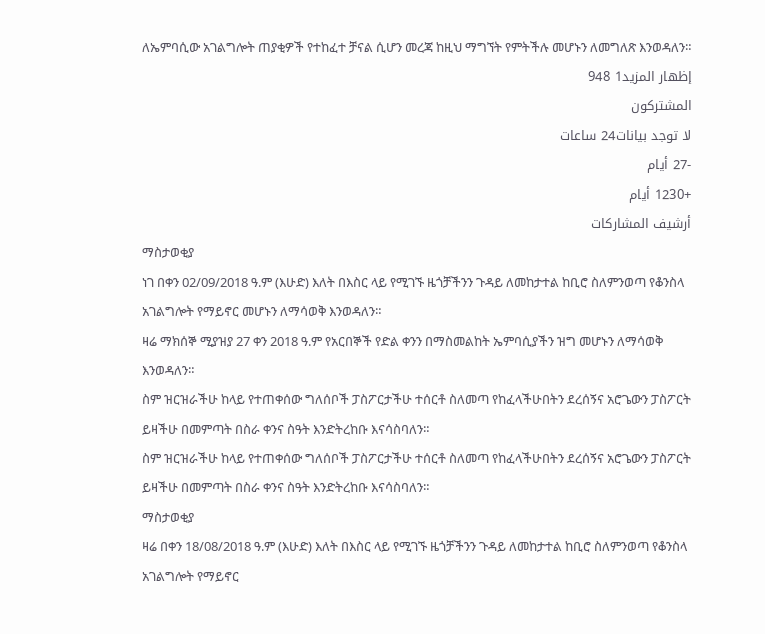ለኤምባሲው አገልግሎት ጠያቂዎች የተከፈተ ቻናል ሲሆን መረጃ ከዚህ ማግኘት የምትችሉ መሆኑን ለመግለጽ እንወዳለን።
إظهار المزيد1 948
المشتركون
لا توجد بيانات24 ساعات
-27 أيام
+1230 أيام
أرشيف المشاركات
ማስታወቂያ
ነገ በቀን 02/09/2018 ዓ.ም (እሁድ) እለት በእስር ላይ የሚገኙ ዜጎቻችንን ጉዳይ ለመከታተል ከቢሮ ስለምንወጣ የቆንስላ አገልግሎት የማይኖር መሆኑን ለማሳወቅ እንወዳለን።
ዛሬ ማክሰኞ ሚያዝያ 27 ቀን 2018 ዓ.ም የአርበኞች የድል ቀንን በማስመልከት ኤምባሲያችን ዝግ መሆኑን ለማሳወቅ እንወዳለን።
ስም ዝርዝራችሁ ከላይ የተጠቀሰው ግለሰቦች ፓስፖርታችሁ ተሰርቶ ስለመጣ የከፈላችሁበትን ደረሰኝና አሮጌውን ፓስፖርት ይዛችሁ በመምጣት በስራ ቀንና ስዓት እንድትረከቡ እናሳስባለን።
ስም ዝርዝራችሁ ከላይ የተጠቀሰው ግለሰቦች ፓስፖርታችሁ ተሰርቶ ስለመጣ የከፈላችሁበትን ደረሰኝና አሮጌውን ፓስፖርት ይዛችሁ በመምጣት በስራ ቀንና ስዓት እንድትረከቡ እናሳስባለን።
ማስታወቂያ
ዛሬ በቀን 18/08/2018 ዓ.ም (እሁድ) እለት በእስር ላይ የሚገኙ ዜጎቻችንን ጉዳይ ለመከታተል ከቢሮ ስለምንወጣ የቆንስላ አገልግሎት የማይኖር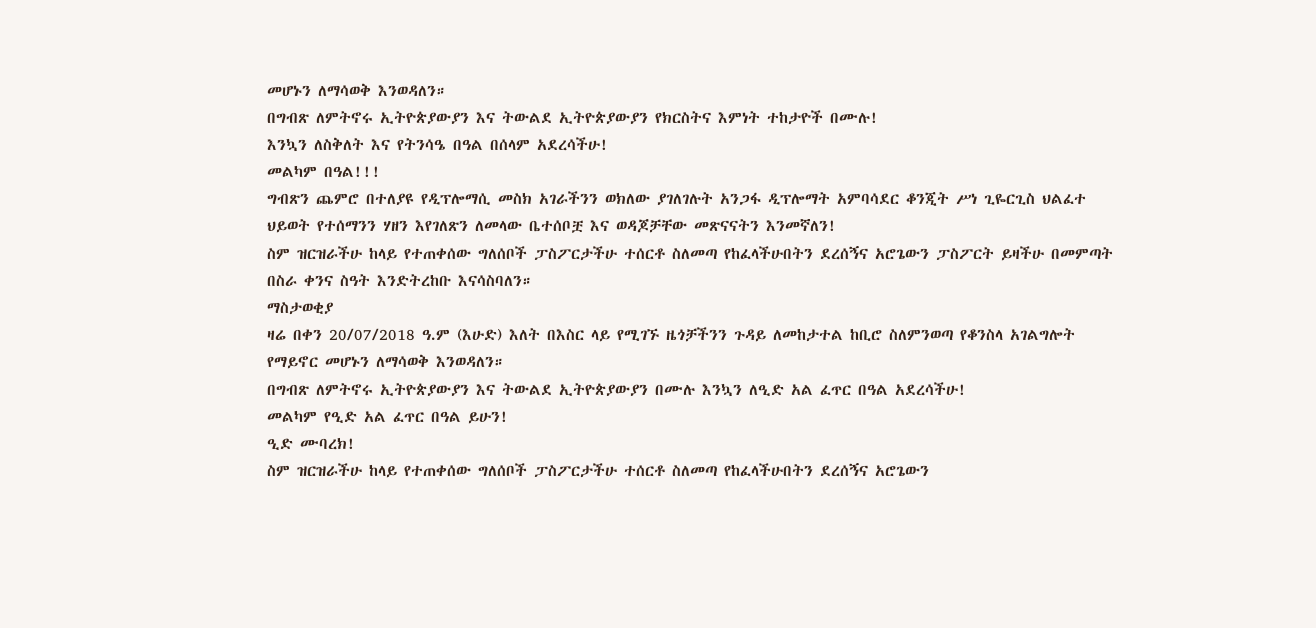መሆኑን ለማሳወቅ እንወዳለን።
በግብጽ ለምትኖሩ ኢትዮጵያውያን እና ትውልደ ኢትዮጵያውያን የክርስትና እምነት ተከታዮች በሙሉ!
እንኳን ለስቅለት እና የትንሳዔ በዓል በሰላም አደረሳችሁ!
መልካም በዓል!!!
ግብጽን ጨምሮ በተለያዩ የዲፕሎማሲ መስክ አገራችንን ወክለው ያገለገሉት አንጋፋ ዲፕሎማት አምባሳደር ቆንጂት ሥነ ጊዬርጊስ ህልፈተ ህይወት የተሰማንን ሃዘን እየገለጽን ለመላው ቤተሰቦቿ እና ወዳጆቻቸው መጽናናትን እንመኛለን!
ስም ዝርዝራችሁ ከላይ የተጠቀሰው ግለሰቦች ፓስፖርታችሁ ተሰርቶ ስለመጣ የከፈላችሁበትን ደረሰኝና አሮጌውን ፓስፖርት ይዛችሁ በመምጣት በስራ ቀንና ስዓት እንድትረከቡ እናሳስባለን።
ማስታወቂያ
ዛሬ በቀን 20/07/2018 ዓ.ም (እሁድ) እለት በእስር ላይ የሚገኙ ዜጎቻችንን ጉዳይ ለመከታተል ከቢሮ ስለምንወጣ የቆንስላ አገልግሎት የማይኖር መሆኑን ለማሳወቅ እንወዳለን።
በግብጽ ለምትኖሩ ኢትዮጵያውያን እና ትውልደ ኢትዮጵያውያን በሙሉ እንኳን ለዒድ አል ፈጥር በዓል አደረሳችሁ!
መልካም የዒድ አል ፈጥር በዓል ይሁን!
ዒድ ሙባረክ!
ስም ዝርዝራችሁ ከላይ የተጠቀሰው ግለሰቦች ፓስፖርታችሁ ተሰርቶ ስለመጣ የከፈላችሁበትን ደረሰኝና አሮጌውን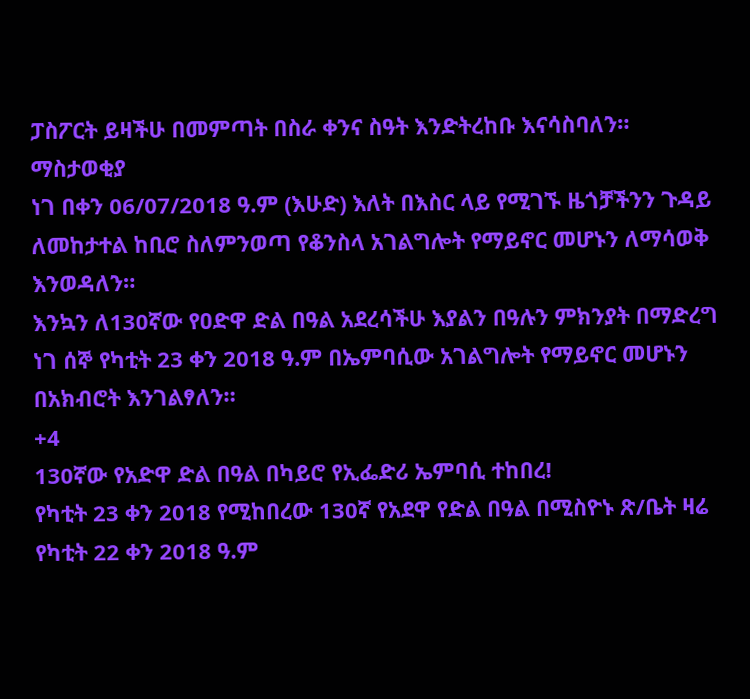ፓስፖርት ይዛችሁ በመምጣት በስራ ቀንና ስዓት እንድትረከቡ እናሳስባለን።
ማስታወቂያ
ነገ በቀን 06/07/2018 ዓ.ም (እሁድ) እለት በእስር ላይ የሚገኙ ዜጎቻችንን ጉዳይ ለመከታተል ከቢሮ ስለምንወጣ የቆንስላ አገልግሎት የማይኖር መሆኑን ለማሳወቅ እንወዳለን።
እንኳን ለ130ኛው የዐድዋ ድል በዓል አደረሳችሁ እያልን በዓሉን ምክንያት በማድረግ ነገ ሰኞ የካቲት 23 ቀን 2018 ዓ.ም በኤምባሲው አገልግሎት የማይኖር መሆኑን በአክብሮት እንገልፃለን።
+4
130ኛው የአድዋ ድል በዓል በካይሮ የኢፌድሪ ኤምባሲ ተከበረ!
የካቲት 23 ቀን 2018 የሚከበረው 130ኛ የአደዋ የድል በዓል በሚስዮኑ ጽ/ቤት ዛሬ የካቲት 22 ቀን 2018 ዓ.ም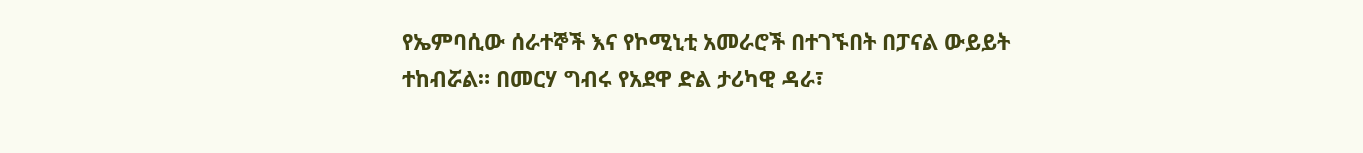የኤምባሲው ሰራተኞች እና የኮሚኒቲ አመራሮች በተገኙበት በፓናል ውይይት ተከብሯል። በመርሃ ግብሩ የአደዋ ድል ታሪካዊ ዳራ፣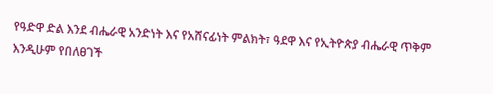የዓድዋ ድል እንደ ብሔራዊ አንድነት እና የአሸናፊነት ምልክት፣ ዓደዋ እና የኢትዮጵያ ብሔራዊ ጥቅም እንዲሁም የበለፀገች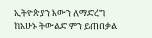ኢትዮጵያን እውን ለማድረግ ከአሁኑ ትውልድ ምን ይጠበቃል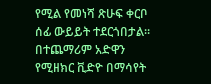የሚል የመነሻ ጽሁፍ ቀርቦ ሰፊ ውይይት ተደርጎበታል። በተጨማሪም አድዋን የሚዘክር ቪድዮ በማሳየት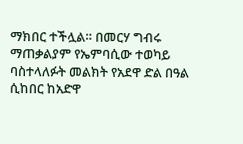ማክበር ተችሏል። በመርሃ ግብሩ ማጠቃልያም የኤምባሲው ተወካይ ባስተላለፉት መልክት የአደዋ ድል በዓል ሲከበር ከአድዋ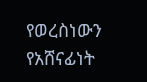የወረስነውን የአሸናፊነት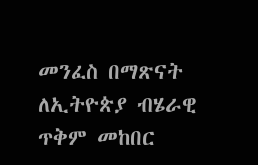መንፈስ በማጽናት ለኢትዮጵያ ብሄራዊ ጥቅም መከበር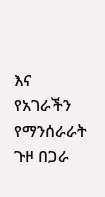እና የአገራችን የማንሰራራት ጉዞ በጋራ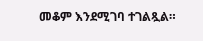መቆም እንደሚገባ ተገልጿል።